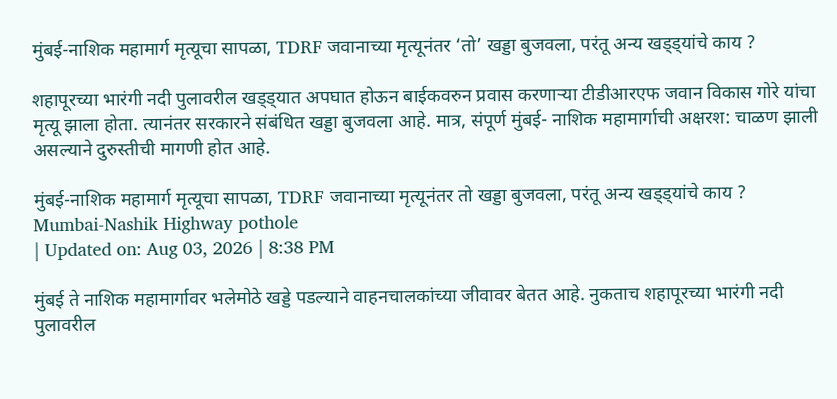मुंबई-नाशिक महामार्ग मृत्यूचा सापळा, TDRF जवानाच्या मृत्यूनंतर ‘तो’ खड्डा बुजवला, परंतू अन्य खड्ड्यांचे काय ?

शहापूरच्या भारंगी नदी पुलावरील खड्ड्यात अपघात होऊन बाईकवरुन प्रवास करणाऱ्या टीडीआरएफ जवान विकास गोरे यांचा मृत्यू झाला होता. त्यानंतर सरकारने संबंधित खड्डा बुजवला आहे. मात्र, संपूर्ण मुंबई- नाशिक महामार्गाची अक्षरश: चाळण झाली असल्याने दुरुस्तीची मागणी होत आहे.

मुंबई-नाशिक महामार्ग मृत्यूचा सापळा, TDRF जवानाच्या मृत्यूनंतर तो खड्डा बुजवला, परंतू अन्य खड्ड्यांचे काय ?
Mumbai-Nashik Highway pothole
| Updated on: Aug 03, 2026 | 8:38 PM

मुंबई ते नाशिक महामार्गावर भलेमोठे खड्डे पडल्याने वाहनचालकांच्या जीवावर बेतत आहे. नुकताच शहापूरच्या भारंगी नदी पुलावरील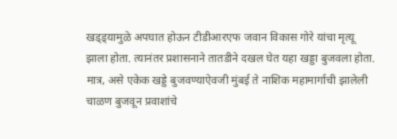खड्ड्यामुळे अपघात होऊन टीडीआरएफ जवान विकास गोरे यांचा मृत्यू झाला होता. त्यानंतर प्रशासनाने तातडीने दखल घेत यहा खड्डा बुजवला होता. मात्र, असे एकेक खड्डे बुजवण्याऐवजी मुंबई ते नाशिक महामार्गाची झालेली चाळण बुजवून प्रवाशांचे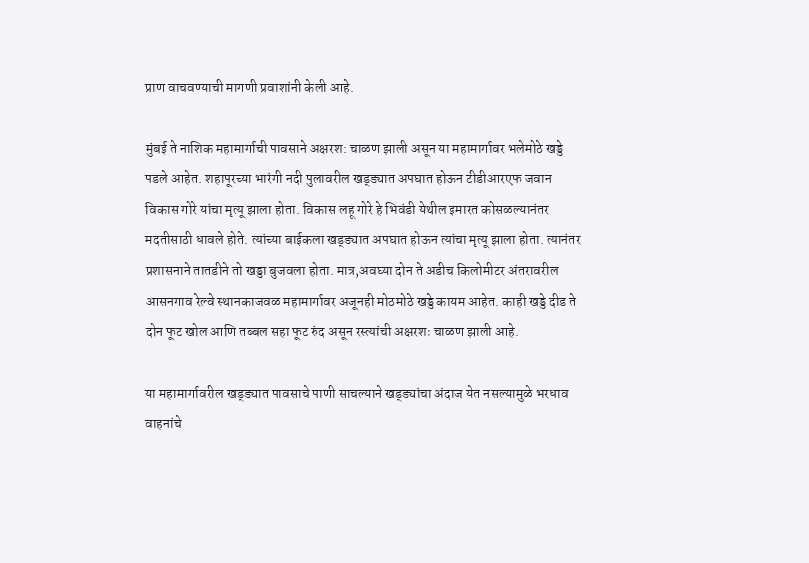प्राण वाचवण्याची मागणी प्रवाशांनी केली आहे.

मुंबई ते नाशिक महामार्गाची पावसाने अक्षरश: चाळण झाली असून या महामार्गावर भलेमोठे खड्डे पडले आहेत. शहापूरच्या भारंगी नदी पुलावरील खड्ड्यात अपघात होऊन टीडीआरएफ जवान विकास गोरे यांचा मृत्यू झाला होता. विकास लहू गोरे हे भिवंडी येथील इमारत कोसळल्यानंतर मदतीसाठी धावले होते. त्यांच्या बाईकला खड्ड्यात अपघात होऊन त्यांचा मृत्यू झाला होता. त्यानंतर प्रशासनाने तातडीने तो खड्डा बुजवला होता. मात्र,अवघ्या दोन ते अडीच किलोमीटर अंतरावरील आसनगाव रेल्वे स्थानकाजवळ महामार्गावर अजूनही मोठमोठे खड्डे कायम आहेत. काही खड्डे दीड ते दोन फूट खोल आणि तब्बल सहा फूट रुंद असून रस्त्यांची अक्षरशः चाळण झाली आहे.

या महामार्गावरील खड्ड्यात पावसाचे पाणी साचल्याने खड्ड्यांचा अंदाज येत नसल्यामुळे भरधाव वाहनांचे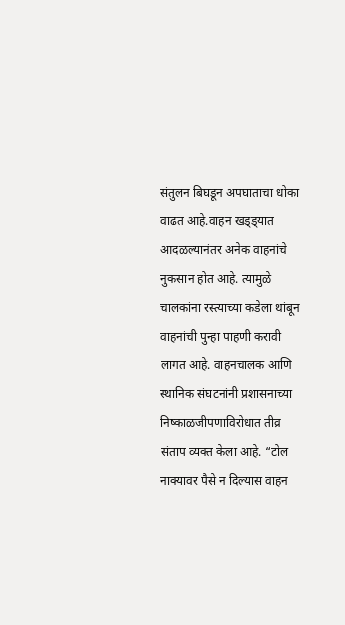संतुलन बिघडून अपघाताचा धोका वाढत आहे.वाहन खड्ड्यात आदळल्यानंतर अनेक वाहनांचे नुकसान होत आहे. त्यामुळे चालकांना रस्त्याच्या कडेला थांबून वाहनांची पुन्हा पाहणी करावी लागत आहे. वाहनचालक आणि स्थानिक संघटनांनी प्रशासनाच्या निष्काळजीपणाविरोधात तीव्र संताप व्यक्त केला आहे. “टोल नाक्यावर पैसे न दिल्यास वाहन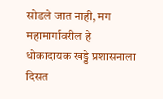सोडले जात नाही, मग महामार्गावरील हे धोकादायक खड्डे प्रशासनाला दिसत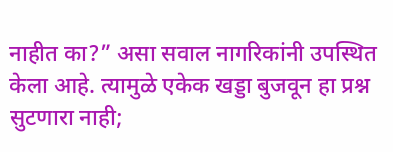नाहीत का?” असा सवाल नागरिकांनी उपस्थित केला आहे. त्यामुळे एकेक खड्डा बुजवून हा प्रश्न सुटणारा नाही;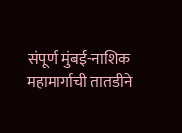संपूर्ण मुंबई-नाशिक महामार्गाची तातडीने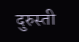दुरुस्ती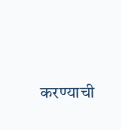करण्याची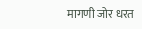मागणी जोर धरत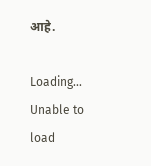आहे.

Loading...
Unable to load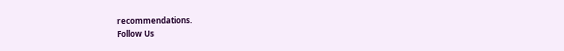recommendations.
Follow Us